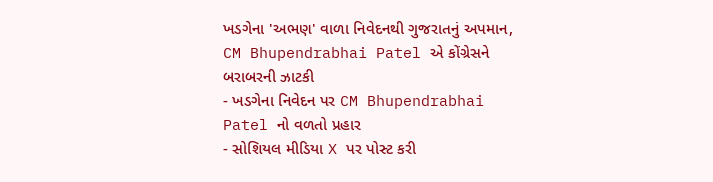ખડગેના 'અભણ' વાળા નિવેદનથી ગુજરાતનું અપમાન, CM Bhupendrabhai Patel એ કોંગ્રેસને બરાબરની ઝાટકી
- ખડગેના નિવેદન પર CM Bhupendrabhai Patel નો વળતો પ્રહાર
- સોશિયલ મીડિયા X પર પોસ્ટ કરી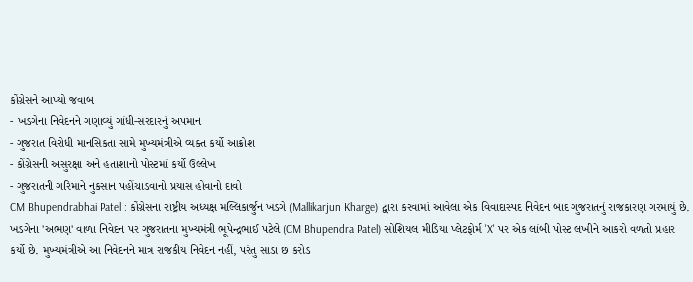કોંગ્રેસને આપ્યો જવાબ
- ખડગેના નિવેદનને ગણાવ્યું ગાંધી-સરદારનું અપમાન
- ગુજરાત વિરોધી માનસિકતા સામે મુખ્યમંત્રીએ વ્યક્ત કર્યો આક્રોશ
- કોંગ્રેસની અસુરક્ષા અને હતાશાનો પોસ્ટમાં કર્યો ઉલ્લેખ
- ગુજરાતની ગરિમાને નુકસાન પહોંચાડવાનો પ્રયાસ હોવાનો દાવો
CM Bhupendrabhai Patel : કોંગ્રેસના રાષ્ટ્રીય અધ્યક્ષ મલ્લિકાર્જુન ખડગે (Mallikarjun Kharge) દ્વારા કરવામાં આવેલા એક વિવાદાસ્પદ નિવેદન બાદ ગુજરાતનું રાજકારણ ગરમાયું છે. ખડગેના 'અભણ' વાળા નિવેદન પર ગુજરાતના મુખ્યમંત્રી ભૂપેન્દ્રભાઈ પટેલે (CM Bhupendra Patel) સોશિયલ મીડિયા પ્લેટફોર્મ 'X' પર એક લાંબી પોસ્ટ લખીને આકરો વળતો પ્રહાર કર્યો છે. મુખ્યમંત્રીએ આ નિવેદનને માત્ર રાજકીય નિવેદન નહીં, પરંતુ સાડા છ કરોડ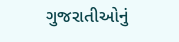ગુજરાતીઓનું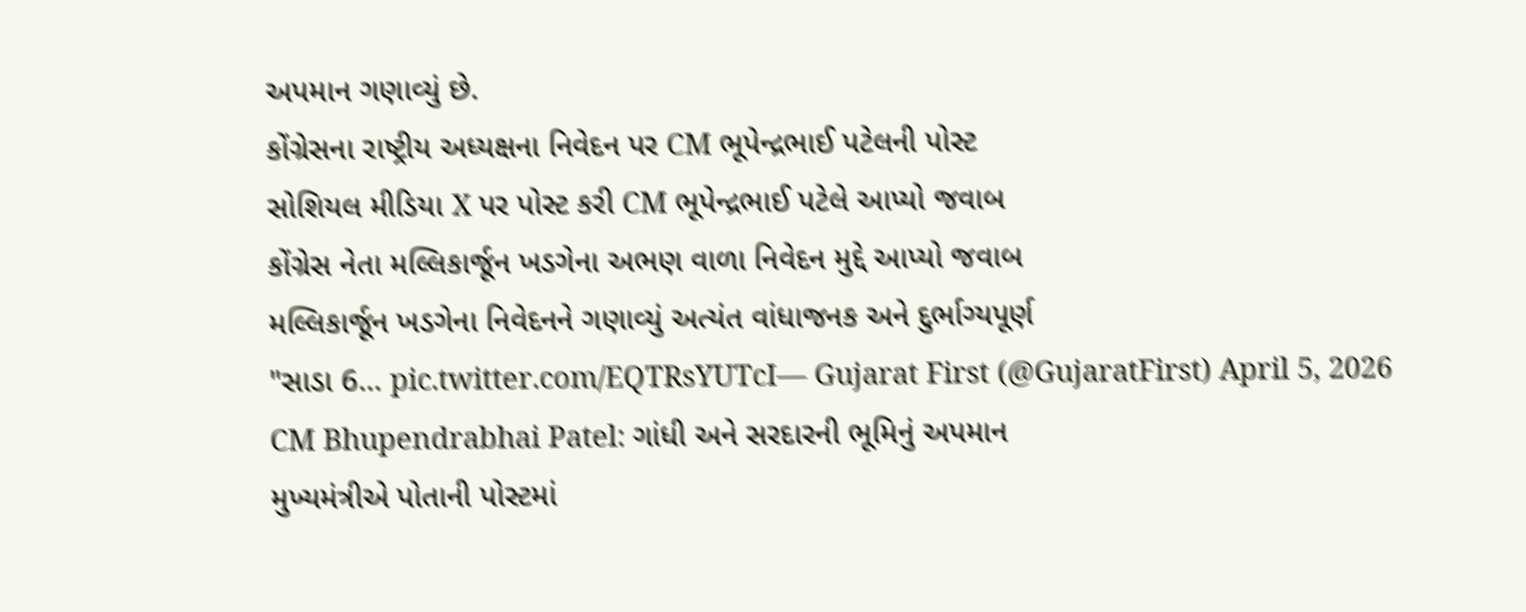અપમાન ગણાવ્યું છે.
કોંગ્રેસના રાષ્ટ્રીય અધ્યક્ષના નિવેદન પર CM ભૂપેન્દ્રભાઈ પટેલની પોસ્ટ
સોશિયલ મીડિયા X પર પોસ્ટ કરી CM ભૂપેન્દ્રભાઈ પટેલે આપ્યો જવાબ
કોંગ્રેસ નેતા મલ્લિકાર્જૂન ખડગેના અભણ વાળા નિવેદન મુદ્દે આપ્યો જવાબ
મલ્લિકાર્જૂન ખડગેના નિવેદનને ગણાવ્યું અત્યંત વાંધાજનક અને દુર્ભાગ્યપૂર્ણ
"સાડા 6… pic.twitter.com/EQTRsYUTcI— Gujarat First (@GujaratFirst) April 5, 2026
CM Bhupendrabhai Patel: ગાંધી અને સરદારની ભૂમિનું અપમાન
મુખ્યમંત્રીએ પોતાની પોસ્ટમાં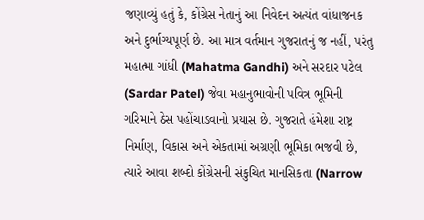જણાવ્યું હતું કે, કોંગ્રેસ નેતાનું આ નિવેદન અત્યંત વાંધાજનક અને દુર્ભાગ્યપૂર્ણ છે. આ માત્ર વર્તમાન ગુજરાતનું જ નહીં, પરંતુ મહાત્મા ગાંધી (Mahatma Gandhi) અને સરદાર પટેલ (Sardar Patel) જેવા મહાનુભાવોની પવિત્ર ભૂમિની ગરિમાને ઠેસ પહોંચાડવાનો પ્રયાસ છે. ગુજરાતે હંમેશા રાષ્ટ્ર નિર્માણ, વિકાસ અને એકતામાં અગ્રણી ભૂમિકા ભજવી છે, ત્યારે આવા શબ્દો કોંગ્રેસની સંકુચિત માનસિકતા (Narrow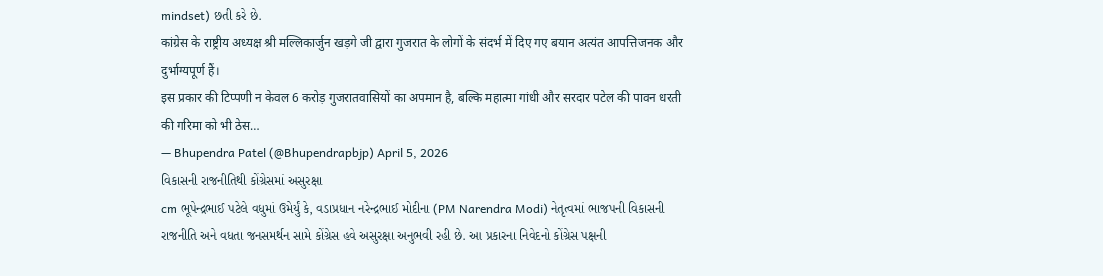mindset) છતી કરે છે.
कांग्रेस के राष्ट्रीय अध्यक्ष श्री मल्लिकार्जुन खड़गे जी द्वारा गुजरात के लोगों के संदर्भ में दिए गए बयान अत्यंत आपत्तिजनक और दुर्भाग्यपूर्ण हैं।
इस प्रकार की टिप्पणी न केवल 6 करोड़ गुजरातवासियों का अपमान है, बल्कि महात्मा गांधी और सरदार पटेल की पावन धरती की गरिमा को भी ठेस…
— Bhupendra Patel (@Bhupendrapbjp) April 5, 2026
વિકાસની રાજનીતિથી કોંગ્રેસમાં અસુરક્ષા
cm ભૂપેન્દ્રભાઈ પટેલે વધુમાં ઉમેર્યું કે, વડાપ્રધાન નરેન્દ્રભાઈ મોદીના (PM Narendra Modi) નેતૃત્વમાં ભાજપની વિકાસની રાજનીતિ અને વધતા જનસમર્થન સામે કોંગ્રેસ હવે અસુરક્ષા અનુભવી રહી છે. આ પ્રકારના નિવેદનો કોંગ્રેસ પક્ષની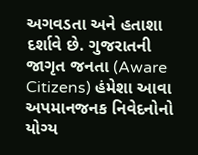અગવડતા અને હતાશા દર્શાવે છે. ગુજરાતની જાગૃત જનતા (Aware Citizens) હંમેશા આવા અપમાનજનક નિવેદનોનો યોગ્ય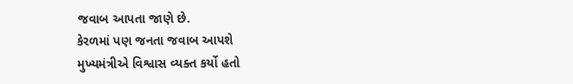જવાબ આપતા જાણે છે.
કેરળમાં પણ જનતા જવાબ આપશે
મુખ્યમંત્રીએ વિશ્વાસ વ્યક્ત કર્યો હતો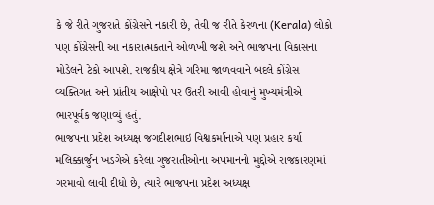કે જે રીતે ગુજરાતે કોંગ્રેસને નકારી છે, તેવી જ રીતે કેરળના (Kerala) લોકો પણ કોંગ્રેસની આ નકારાત્મકતાને ઓળખી જશે અને ભાજપના વિકાસના મોડેલને ટેકો આપશે. રાજકીય ક્ષેત્રે ગરિમા જાળવવાને બદલે કોંગ્રેસ વ્યક્તિગત અને પ્રાંતીય આક્ષેપો પર ઉતરી આવી હોવાનું મુખ્યમંત્રીએ ભારપૂર્વક જણાવ્યું હતું.
ભાજપના પ્રદેશ અધ્યક્ષ જગદીશભાઇ વિશ્વકર્માનાએ પણ પ્રહાર કર્યા
મલિક્કાર્જુન ખડગેએ કરેલા ગુજરાતીઓના અપમાનનો મુદ્દોએ રાજકારણમાં ગરમાવો લાવી દીધો છે, ત્યારે ભાજપના પ્રદેશ અધ્યક્ષ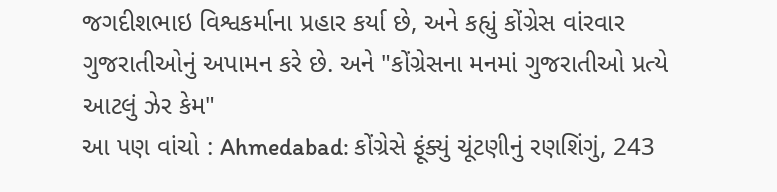જગદીશભાઇ વિશ્વકર્માના પ્રહાર કર્યા છે, અને કહ્યું કોંગ્રેસ વાંરવાર ગુજરાતીઓનું અપામન કરે છે. અને "કોંગ્રેસના મનમાં ગુજરાતીઓ પ્રત્યે આટલું ઝેર કેમ"
આ પણ વાંચો : Ahmedabad: કોંગ્રેસે ફૂંક્યું ચૂંટણીનું રણશિંગું, 243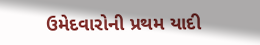ઉમેદવારોની પ્રથમ યાદી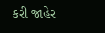કરી જાહેર